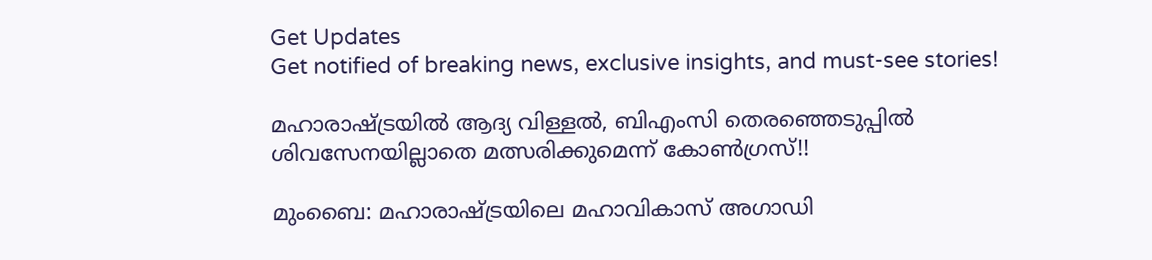Get Updates
Get notified of breaking news, exclusive insights, and must-see stories!

മഹാരാഷ്ട്രയില്‍ ആദ്യ വിള്ളല്‍, ബിഎംസി തെരഞ്ഞെടുപ്പില്‍ ശിവസേനയില്ലാതെ മത്സരിക്കുമെന്ന് കോണ്‍ഗ്രസ്!!

മുംബൈ: മഹാരാഷ്ട്രയിലെ മഹാവികാസ് അഗാഡി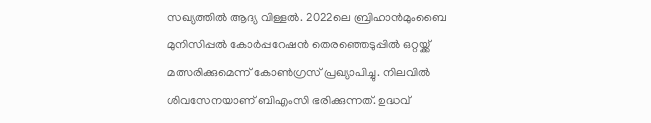സഖ്യത്തില്‍ ആദ്യ വിള്ളല്‍. 2022ലെ ബ്രിഹാന്‍മുംബൈ മുനിസിപ്പല്‍ കോര്‍പ്പറേഷന്‍ തെരഞ്ഞെടുപ്പില്‍ ഒറ്റയ്ക്ക് മത്സരിക്കുമെന്ന് കോണ്‍ഗ്രസ് പ്രഖ്യാപിച്ചു. നിലവില്‍ ശിവസേനയാണ് ബിഎംസി ഭരിക്കുന്നത്. ഉദ്ധവ്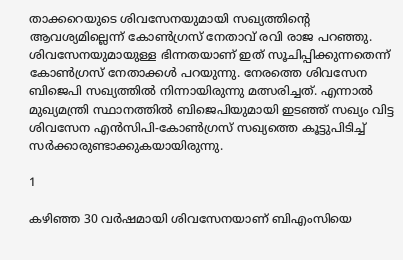താക്കറെയുടെ ശിവസേനയുമായി സഖ്യത്തിന്റെ ആവശ്യമില്ലെന്ന് കോണ്‍ഗ്രസ് നേതാവ് രവി രാജ പറഞ്ഞു. ശിവസേനയുമായുള്ള ഭിന്നതയാണ് ഇത് സൂചിപ്പിക്കുന്നതെന്ന് കോണ്‍ഗ്രസ് നേതാക്കള്‍ പറയുന്നു. നേരത്തെ ശിവസേന ബിജെപി സഖ്യത്തില്‍ നിന്നായിരുന്നു മത്സരിച്ചത്. എന്നാല്‍ മുഖ്യമന്ത്രി സ്ഥാനത്തില്‍ ബിജെപിയുമായി ഇടഞ്ഞ് സഖ്യം വിട്ട ശിവസേന എന്‍സിപി-കോണ്‍ഗ്രസ് സഖ്യത്തെ കൂട്ടുപിടിച്ച് സര്‍ക്കാരുണ്ടാക്കുകയായിരുന്നു.

1

കഴിഞ്ഞ 30 വര്‍ഷമായി ശിവസേനയാണ് ബിഎംസിയെ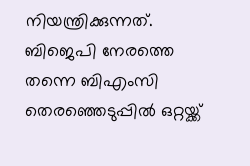നിയന്ത്രിക്കുന്നത്. ബിജെപി നേരത്തെ തന്നെ ബിഎംസി തെരഞ്ഞെടുപ്പില്‍ ഒറ്റയ്ക്ക്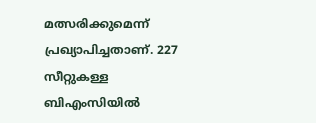മത്സരിക്കുമെന്ന് പ്രഖ്യാപിച്ചതാണ്. 227 സീറ്റുകള്ള ബിഎംസിയില്‍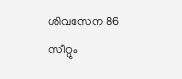ശിവസേന 86 സീറ്റും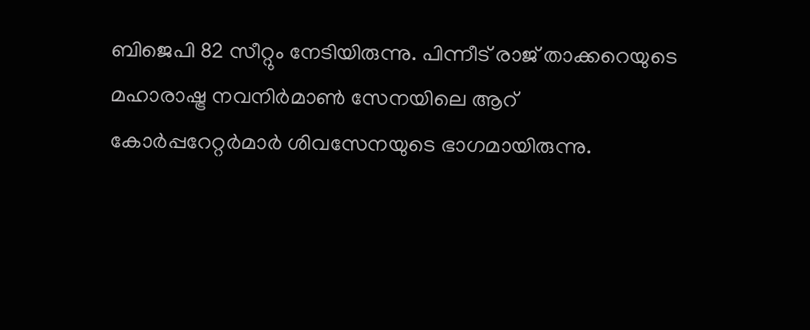ബിജെപി 82 സീറ്റും നേടിയിരുന്നു. പിന്നീട് രാജ് താക്കറെയുടെ മഹാരാഷ്ട്ര നവനിര്‍മാണ്‍ സേനയിലെ ആറ് കോര്‍പ്പറേറ്റര്‍മാര്‍ ശിവസേനയുടെ ഭാഗമായിരുന്നു.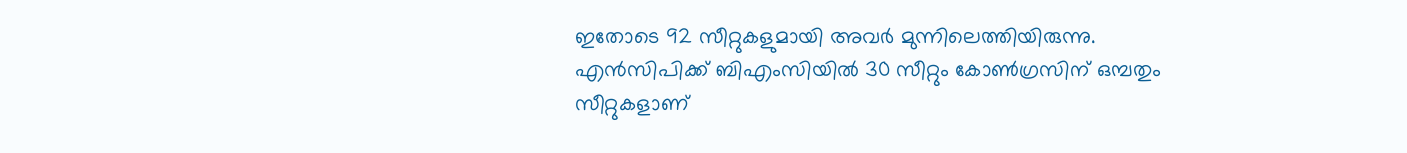ഇതോടെ 92 സീറ്റുകളുമായി അവര്‍ മുന്നിലെത്തിയിരുന്നു. എന്‍സിപിക്ക് ബിഎംസിയില്‍ 30 സീറ്റും കോണ്‍ഗ്രസിന് ഒമ്പതും സീറ്റുകളാണ്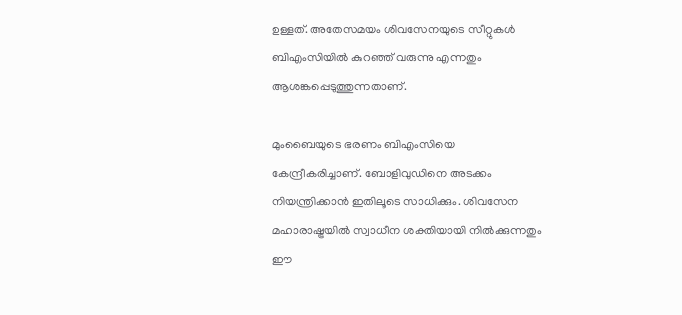ഉള്ളത്. അതേസമയം ശിവസേനയുടെ സീറ്റുകള്‍ ബിഎംസിയില്‍ കുറഞ്ഞ് വരുന്നു എന്നതും ആശങ്കപ്പെടുത്തുന്നതാണ്.

മുംബൈയുടെ ഭരണം ബിഎംസിയെ കേന്ദ്രീകരിച്ചാണ്. ബോളിവുഡിനെ അടക്കം നിയന്ത്രിക്കാന്‍ ഇതിലൂടെ സാധിക്കും. ശിവസേന മഹാരാഷ്ട്രയില്‍ സ്വാധീന ശക്തിയായി നില്‍ക്കുന്നതും ഈ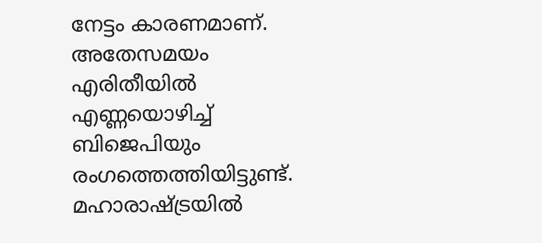നേട്ടം കാരണമാണ്. അതേസമയം എരിതീയില്‍ എണ്ണയൊഴിച്ച് ബിജെപിയും രംഗത്തെത്തിയിട്ടുണ്ട്. മഹാരാഷ്ട്രയില്‍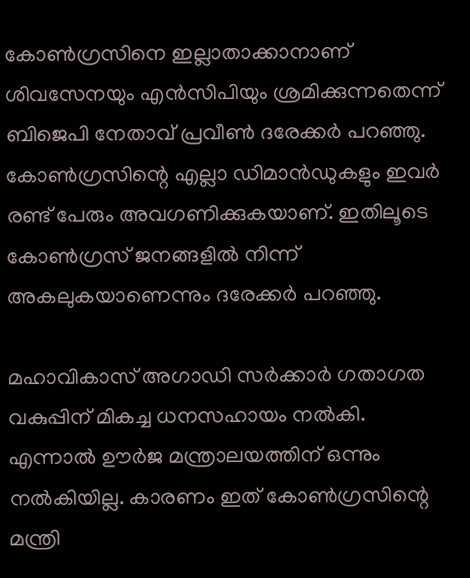കോണ്‍ഗ്രസിനെ ഇല്ലാതാക്കാനാണ് ശിവസേനയും എന്‍സിപിയും ശ്രമിക്കുന്നതെന്ന് ബിജെപി നേതാവ് പ്രവീണ്‍ ദരേക്കര്‍ പറഞ്ഞു. കോണ്‍ഗ്രസിന്റെ എല്ലാ ഡിമാന്‍ഡുകളും ഇവര്‍ രണ്ട് പേരും അവഗണിക്കുകയാണ്. ഇതിലൂടെ കോണ്‍ഗ്രസ് ജനങ്ങളില്‍ നിന്ന് അകലുകയാണെന്നും ദരേക്കര്‍ പറഞ്ഞു.

മഹാവികാസ് അഗാഡി സര്‍ക്കാര്‍ ഗതാഗത വകുപ്പിന് മികച്ച ധനസഹായം നല്‍കി. എന്നാല്‍ ഊര്‍ജ മന്ത്രാലയത്തിന് ഒന്നും നല്‍കിയില്ല. കാരണം ഇത് കോണ്‍ഗ്രസിന്റെ മന്ത്രി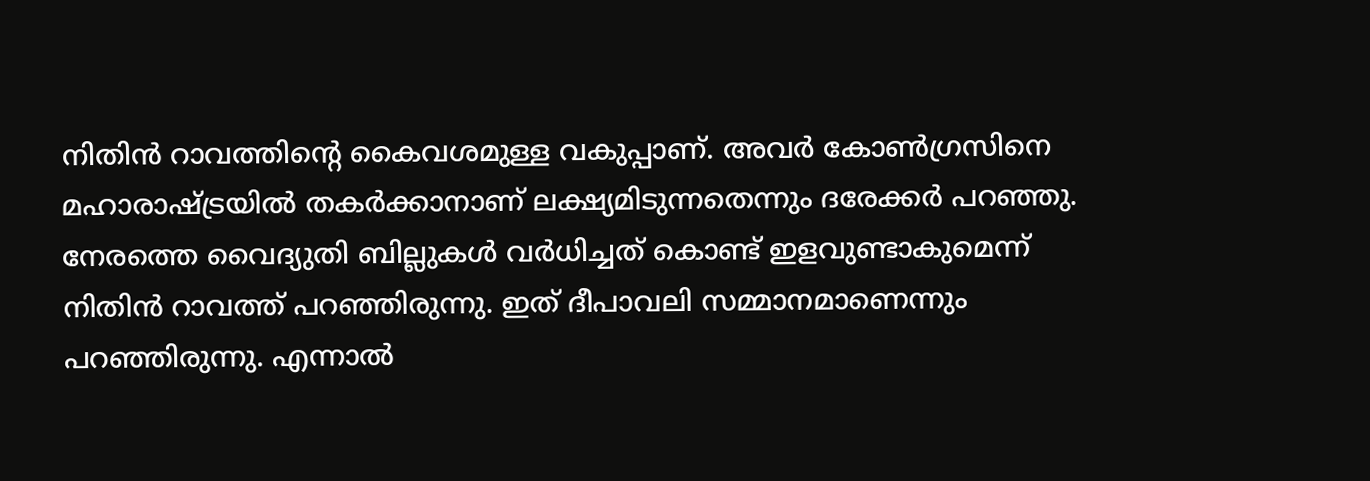നിതിന്‍ റാവത്തിന്റെ കൈവശമുള്ള വകുപ്പാണ്. അവര്‍ കോണ്‍ഗ്രസിനെ മഹാരാഷ്ട്രയില്‍ തകര്‍ക്കാനാണ് ലക്ഷ്യമിടുന്നതെന്നും ദരേക്കര്‍ പറഞ്ഞു. നേരത്തെ വൈദ്യുതി ബില്ലുകള്‍ വര്‍ധിച്ചത് കൊണ്ട് ഇളവുണ്ടാകുമെന്ന് നിതിന്‍ റാവത്ത് പറഞ്ഞിരുന്നു. ഇത് ദീപാവലി സമ്മാനമാണെന്നും പറഞ്ഞിരുന്നു. എന്നാല്‍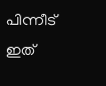പിന്നീട് ഇത്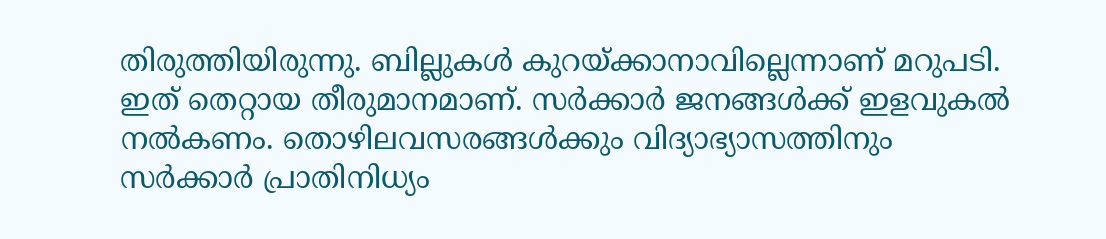തിരുത്തിയിരുന്നു. ബില്ലുകള്‍ കുറയ്ക്കാനാവില്ലെന്നാണ് മറുപടി. ഇത് തെറ്റായ തീരുമാനമാണ്. സര്‍ക്കാര്‍ ജനങ്ങള്‍ക്ക് ഇളവുകല്‍ നല്‍കണം. തൊഴിലവസരങ്ങള്‍ക്കും വിദ്യാഭ്യാസത്തിനും സര്‍ക്കാര്‍ പ്രാതിനിധ്യം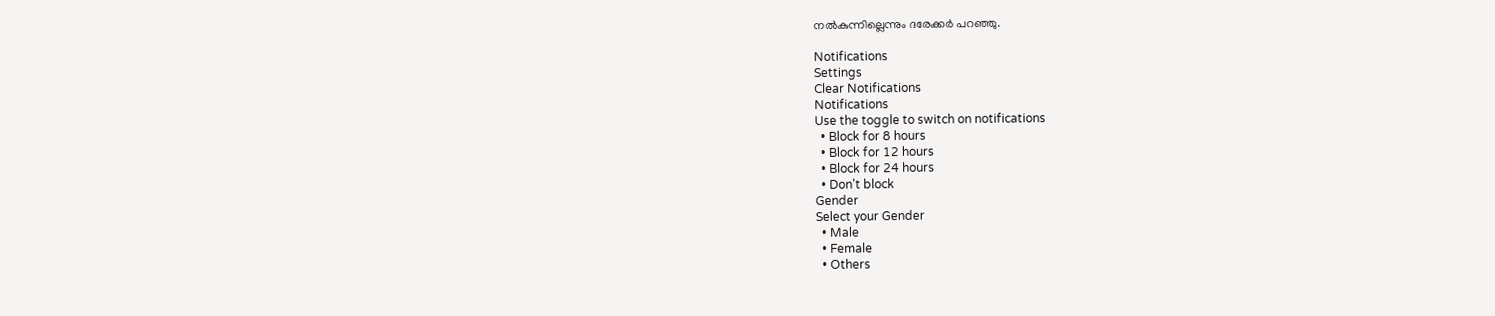നല്‍കുന്നില്ലെന്നും ദരേക്കര്‍ പറഞ്ഞു.

Notifications
Settings
Clear Notifications
Notifications
Use the toggle to switch on notifications
  • Block for 8 hours
  • Block for 12 hours
  • Block for 24 hours
  • Don't block
Gender
Select your Gender
  • Male
  • Female
  • Others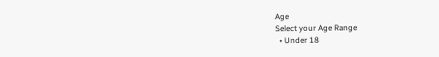Age
Select your Age Range
  • Under 18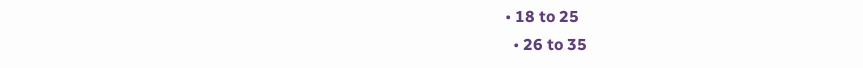• 18 to 25
  • 26 to 35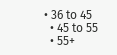• 36 to 45
  • 45 to 55
  • 55+